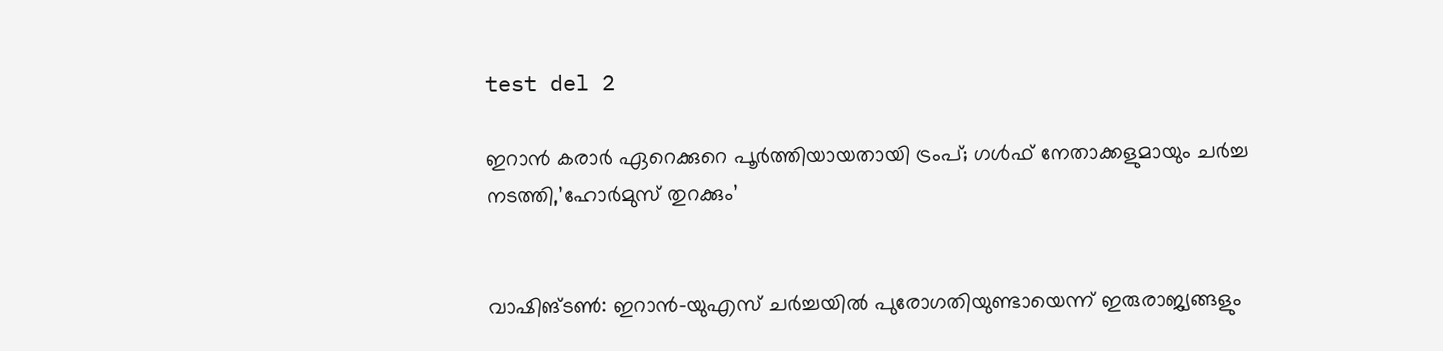test del 2

ഇറാൻ കരാർ ഏറെക്കുറെ പൂർത്തിയായതായി ട്രംപ്; ഗൾഫ് നേതാക്കളുമായും ചർച്ച നടത്തി,’ഹോർമുസ് തുറക്കും’


വാഷിങ്ടൺ: ഇറാൻ-യുഎസ് ചർച്ചയിൽ പുരോഗതിയുണ്ടായെന്ന് ഇരുരാജ്യങ്ങളും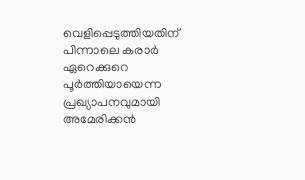വെളിപ്പെടുത്തിയതിന് പിന്നാലെ കരാർ ഏറെക്കുറെ പൂർത്തിയായെന്ന പ്രഖ്യാപനവുമായി അമേരിക്കൻ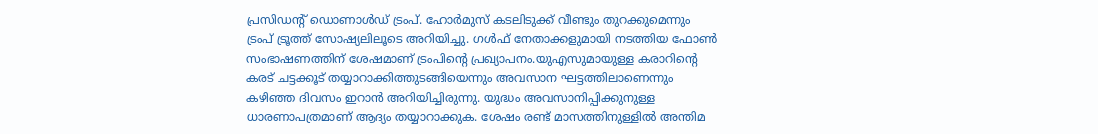പ്രസിഡന്റ് ഡൊണാൾഡ് ട്രംപ്. ഹോർമുസ് കടലിടുക്ക് വീണ്ടും തുറക്കുമെന്നും ട്രംപ് ട്രൂത്ത് സോഷ്യലിലൂടെ അറിയിച്ചു. ഗൾഫ് നേതാക്കളുമായി നടത്തിയ ഫോൺ സംഭാഷണത്തിന് ശേഷമാണ് ട്രംപിന്റെ പ്രഖ്യാപനം.യുഎസുമായുള്ള കരാറിന്റെ കരട് ചട്ടക്കൂട് തയ്യാറാക്കിത്തുടങ്ങിയെന്നും അവസാന ഘട്ടത്തിലാണെന്നും കഴിഞ്ഞ ദിവസം ഇറാൻ അറിയിച്ചിരുന്നു. യുദ്ധം അവസാനിപ്പിക്കുനുള്ള ധാരണാപത്രമാണ് ആദ്യം തയ്യാറാക്കുക. ശേഷം രണ്ട് മാസത്തിനുള്ളിൽ അന്തിമ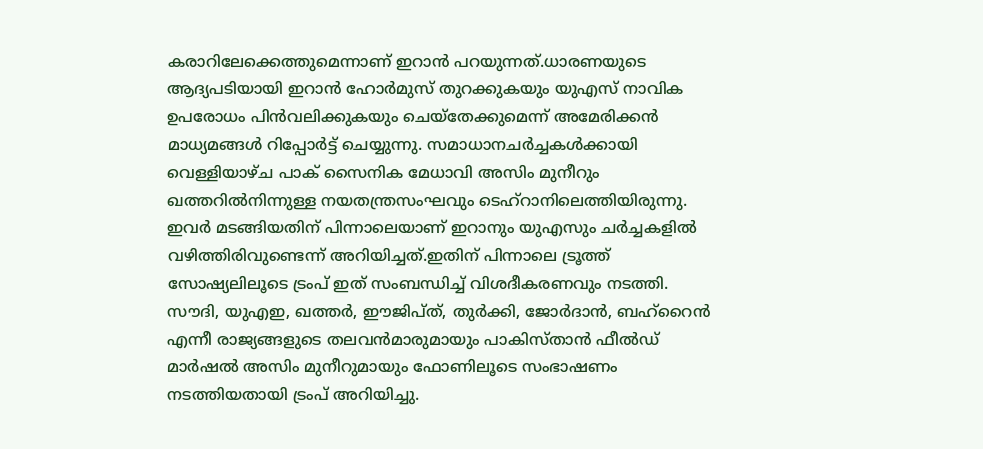കരാറിലേക്കെത്തുമെന്നാണ് ഇറാൻ പറയുന്നത്.ധാരണയുടെ ആദ്യപടിയായി ഇറാൻ ഹോർമുസ് തുറക്കുകയും യുഎസ് നാവിക ഉപരോധം പിൻവലിക്കുകയും ചെയ്‌തേക്കുമെന്ന് അമേരിക്കൻ മാധ്യമങ്ങൾ റിപ്പോർട്ട് ചെയ്യുന്നു. സമാധാനചർച്ചകൾക്കായി വെള്ളിയാഴ്ച പാക് സൈനിക മേധാവി അസിം മുനീറും ഖത്തറിൽനിന്നുള്ള നയതന്ത്രസംഘവും ടെഹ്റാനിലെത്തിയിരുന്നു. ഇവർ മടങ്ങിയതിന് പിന്നാലെയാണ് ഇറാനും യുഎസും ചർച്ചകളിൽ വഴിത്തിരിവുണ്ടെന്ന് അറിയിച്ചത്.ഇതിന് പിന്നാലെ ട്രൂത്ത് സോഷ്യലിലൂടെ ട്രംപ് ഇത് സംബന്ധിച്ച് വിശദീകരണവും നടത്തി. സൗദി, യുഎഇ, ഖത്തർ, ഈജിപ്ത്, തുർക്കി, ജോർദാൻ, ബഹ്‌റൈൻ എന്നീ രാജ്യങ്ങളുടെ തലവൻമാരുമായും പാകിസ്താൻ ഫീൽഡ് മാർഷൽ അസിം മുനീറുമായും ഫോണിലൂടെ സംഭാഷണം നടത്തിയതായി ട്രംപ് അറിയിച്ചു.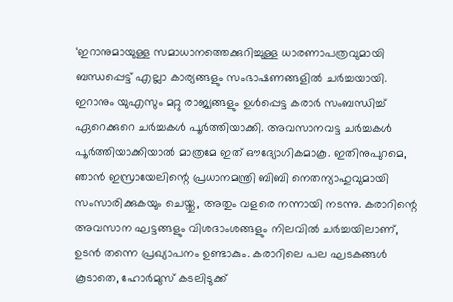‘ഇറാനുമായുള്ള സമാധാനത്തെക്കുറിച്ചുള്ള ധാരണാപത്രവുമായി ബന്ധപ്പെട്ട് എല്ലാ കാര്യങ്ങളും സംഭാഷണങ്ങളിൽ ചർച്ചയായി. ഇറാനും യുഎസും മറ്റു രാജ്യങ്ങളും ഉൾപ്പെട്ട കരാർ സംബന്ധിച്ച് ഏറെക്കുറെ ചർച്ചകൾ പൂർത്തിയാക്കി. അവസാനവട്ട ചർച്ചകൾ പൂർത്തിയാക്കിയാൽ മാത്രമേ ഇത് ഔദ്യോഗികമാകൂ. ഇതിനുപുറമെ, ഞാൻ ഇസ്രായേലിന്റെ പ്രധാനമന്ത്രി ബിബി നെതന്യാഹുവുമായി സംസാരിക്കുകയും ചെയ്തു, അതും വളരെ നന്നായി നടന്നു. കരാറിന്റെ അവസാന ഘട്ടങ്ങളും വിശദാംശങ്ങളും നിലവിൽ ചർച്ചയിലാണ്, ഉടൻ തന്നെ പ്രഖ്യാപനം ഉണ്ടാകും. കരാറിലെ പല ഘടകങ്ങൾ കൂടാതെ, ഹോർമുസ് കടലിടുക്ക്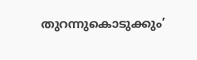തുറന്നുകൊടുക്കും’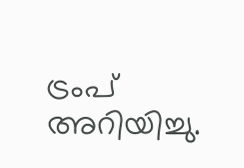ട്രംപ് അറിയിച്ചു.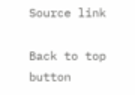Source link

Back to top button